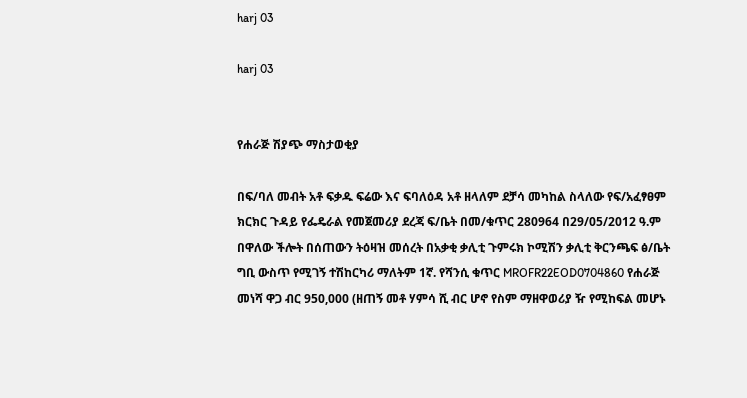harj 03

harj 03


የሐራጅ ሽያጭ ማስታወቂያ

በፍ/ባለ መብት አቶ ፍቃዱ ፍሬው እና ፍባለዕዳ አቶ ዘላለም ደቻሳ መካከል ስላለው የፍ/አፈፃፀም ክርክር ጉዳይ የፌዴራል የመጀመሪያ ደረጃ ፍ/ቤት በመ/ቁጥር 280964 በ29/05/2012 ዓ.ም በዋለው ችሎት በሰጠውን ትዕዛዝ መሰረት በአቃቂ ቃሊቲ ጉምሩክ ኮሚሽን ቃሊቲ ቅርንጫፍ ፅ/ቤት ግቢ ውስጥ የሚገኝ ተሽከርካሪ ማለትም 1ኛ. የሻንሲ ቁጥር MROFR22EOD0704860 የሐራጅ መነሻ ዋጋ ብር 950,000 (ዘጠኝ መቶ ሃምሳ ሺ ብር ሆኖ የስም ማዘዋወሪያ ዥ የሚከፍል መሆኑ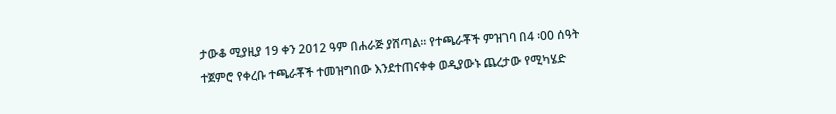ታውቆ ሚያዚያ 19 ቀን 2012 ዓም በሐራጅ ያሸጣል፡፡ የተጫራቾች ምዝገባ በ4 ፡00 ሰዓት ተጀምሮ የቀረቡ ተጫራቾች ተመዝግበው እንደተጠናቀቀ ወዲያውኑ ጨረታው የሚካሄድ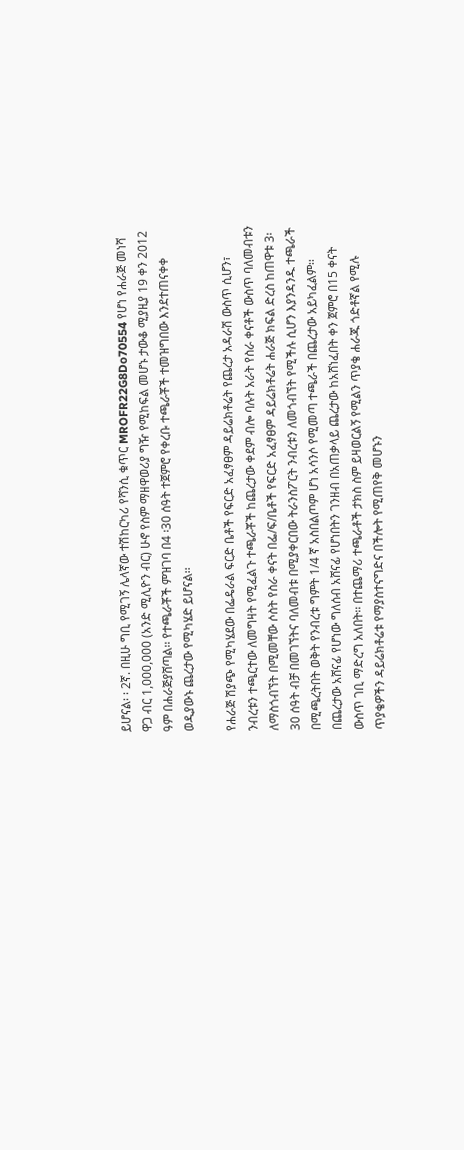ይሆናል፡ ፡ 2ኛ. በዚሁ ግቢ የሚገኝ ሌላኛው ተሽከርካሪ የሻንሲ ቁጥር MROFR22G8Do70554 የሆነ የሐራጅ መነሻ ዋጋ ብር 1,000,000 (አንድ ሚሊዮን ብር) ሁኖ የስም ማዘዋወሪያ ግዥ የሚከፍል መሆኑ ታውቆ ሚያዚያ 19 ቀን 2012 ዓም በሐራጅያሸጣል፡፡ የተጫራቾች ምዝገባ በ4 ፡30 ሰዓት ተጀምሮ የቀረቡ ተጫራቾች ተመዝግበው እንደተጠናቀቀ ወዲያውኑ ጨረታው የሚካሄድ ይሆናል፡፡

የሐራጅ ሽያጭ የሚካሄደው በፌዴራል ፍርድ ቤቶች የፍርድ አፈፃፀም ዳይሬክቶሬት የጨረታ አዳራሽ ውስጥ ሲሆን፣ ንብረቱን ተጫርተው ለመግዛት የሚፈልጉ ተጫራቾች ከጨረታው ቀደም ብሎ ባሉት አራት የስራ ቀናቶች ውስጥ ባለመብቱን ለማስጎብኘት በሚመቸው ሶስት የስራ ቀናት በፌ/ፍ/ቤቶች የፍርድ አፈፃፀም ዳይሬክቶሬት ሐራጅ ክፍል ድረስ ከጠዋቱ 3፡30 ሰዓት ብቻ በመገኘትና ባለመብቱ በሚያቀርበው ትራንስፖርት ንብረቱን ለመጎብኘት የሚችሉ ሲሆን እያንዳንዱ ተጫራች በሚጫረትበት ወቅት የንብረቱ ግምት 1/4 ኛ አስበልጦም ሆነ አሳንሶ የሚመጣ ተጫራች በጨረታው አይካፈልም፡፡ በጨረታው አሸናፊ የሆነው ግለሰብ አሸናፊ የሆነበትን ገንዘብ በአጠቃላይ ጨረታው ከአሸነፈበት ቀን ጀምሮ በ15 ቀናት ውስጥ ገቢ ማድረግ አለበት፡፡ በተጨማሪ ተጫራቶች ታክስ ስም ይዛወርልኝ የሚልን ጥያቄ ሐራጁ ጎድቶኛል የሚሉ ጥያቄዎችን ዳይሬክቶሬቱ የማያስተናግድና በችሎት የሚጠየቅ መሆኑን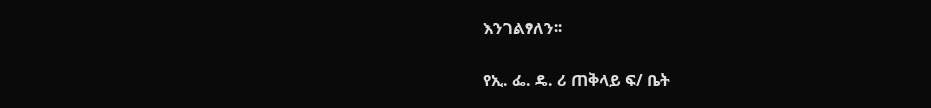እንገልፃለን፡፡

የኢ. ፌ. ዴ. ሪ ጠቅላይ ፍ/ ቤት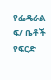የፌዴራል ፍ/ ቤቶች የፍርድ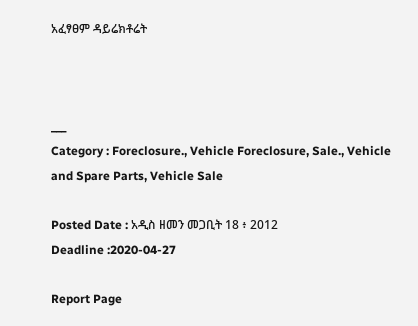አፈፃፀም ዳይሬክቶሬት



___
Category : Foreclosure., Vehicle Foreclosure, Sale., Vehicle and Spare Parts, Vehicle Sale

Posted Date : አዲስ ዘመን መጋቢት 18 ፥ 2012
Deadline :2020-04-27

Report Page